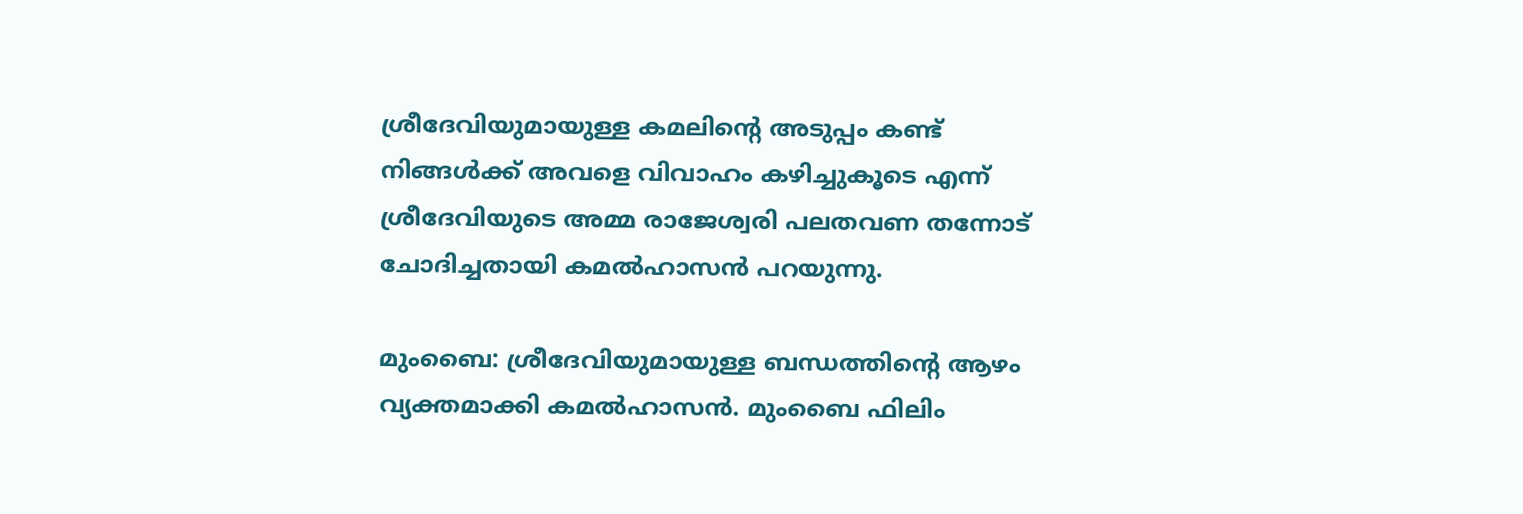ശ്രീദേവിയുമായുള്ള കമലിന്‍റെ അടുപ്പം കണ്ട് നിങ്ങള്‍ക്ക് അവളെ വിവാഹം കഴിച്ചുകൂടെ എന്ന് ശ്രീദേവിയുടെ അമ്മ രാജേശ്വരി പലതവണ തന്നോട് ചോദിച്ചതായി കമല്‍ഹാസന്‍ പറയുന്നു.

മുംബൈ: ശ്രീദേവിയുമായുള്ള ബന്ധത്തിന്‍റെ ആഴം വ്യക്തമാക്കി കമല്‍ഹാസന്‍. മുംബൈ ഫിലിം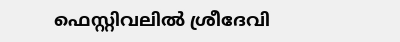ഫെസ്റ്റിവലില്‍ ശ്രീദേവി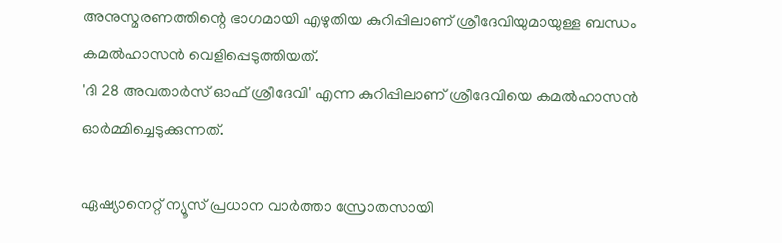അനുസ്മരണത്തിന്റെ ഭാഗമായി എഴുതിയ കുറിപ്പിലാണ് ശ്രീദേവിയുമായുള്ള ബന്ധം കമല്‍ഹാസന്‍ വെളിപ്പെടുത്തിയത്.
'ദി 28 അവതാര്‍സ് ഓഫ് ശ്രീദേവി' എന്ന കുറിപ്പിലാണ് ശ്രീദേവിയെ കമല്‍ഹാസന്‍ ഓര്‍മ്മിച്ചെടുക്കുന്നത്.

ഏഷ്യാനെറ്റ് ന്യൂസ് പ്രധാന വാർത്താ സ്രോതസായി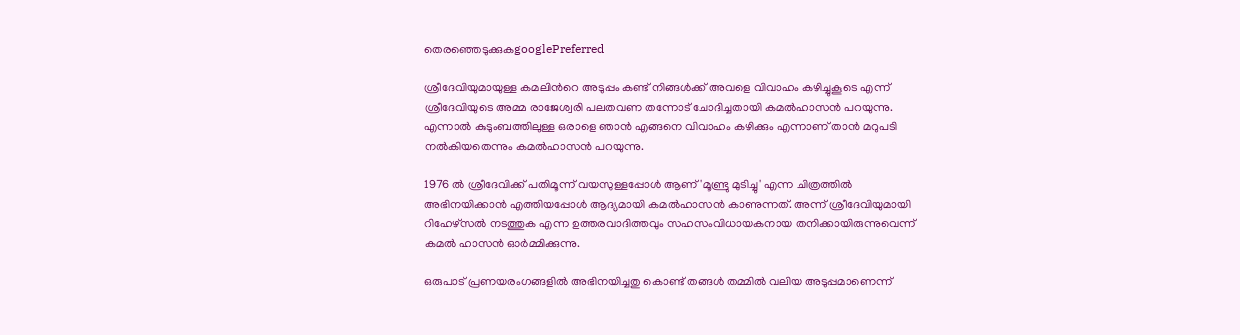തെരഞ്ഞെടുക്കുകgooglePreferred

ശ്രീദേവിയുമായുള്ള കമലിന്‍റെ അടുപ്പം കണ്ട് നിങ്ങള്‍ക്ക് അവളെ വിവാഹം കഴിച്ചുകൂടെ എന്ന് ശ്രീദേവിയുടെ അമ്മ രാജേശ്വരി പലതവണ തന്നോട് ചോദിച്ചതായി കമല്‍ഹാസന്‍ പറയുന്നു. എന്നാല്‍ കുടുംബത്തിലുള്ള ഒരാളെ ഞാന്‍ എങ്ങനെ വിവാഹം കഴിക്കും എന്നാണ് താന്‍ മറുപടി നല്‍കിയതെന്നും കമല്‍ഹാസന്‍ പറയുന്നു.

1976 ല്‍ ശ്രീദേവിക്ക് പതിമൂന്ന് വയസുള്ളപ്പോള്‍ ആണ് 'മൂണ്ട്രു മുടിച്ചു' എന്ന ചിത്രത്തില്‍ അഭിനയിക്കാന്‍ എത്തിയപ്പോള്‍ ആദ്യമായി കമല്‍ഹാസന്‍ കാണുന്നത്. അന്ന് ശ്രീദേവിയുമായി റിഹേഴ്‌സല്‍ നടത്തുക എന്ന ഉത്തരവാദിത്തവും സഹസംവിധായകനായ തനിക്കായിരുന്നുവെന്ന് കമല്‍ ഹാസന്‍ ഓര്‍മ്മിക്കുന്നു.

ഒരുപാട് പ്രണയരംഗങ്ങളില്‍ അഭിനയിച്ചതു കൊണ്ട് തങ്ങള്‍ തമ്മില്‍ വലിയ അടുപ്പമാണെന്ന്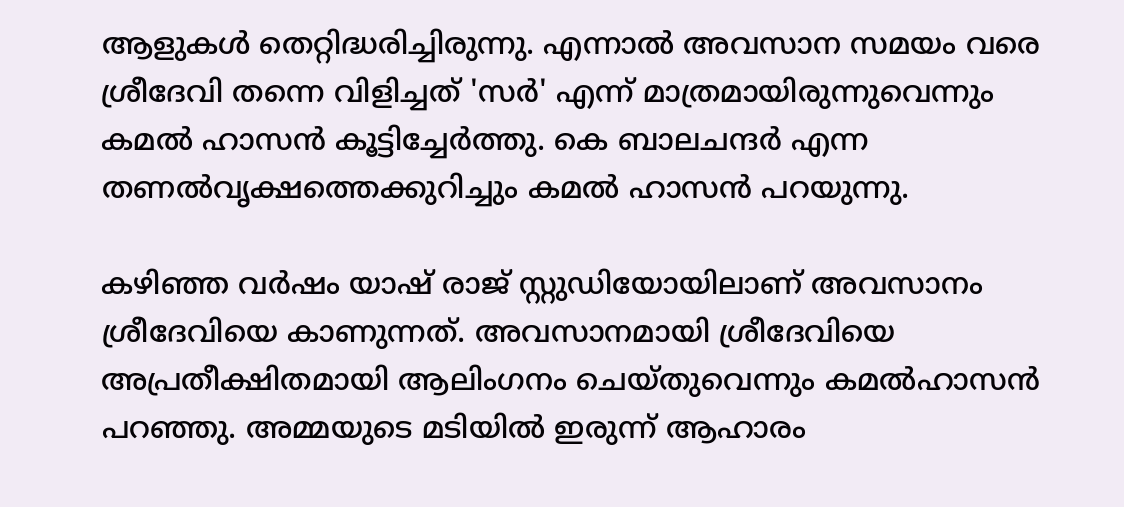ആളുകള്‍ തെറ്റിദ്ധരിച്ചിരുന്നു. എന്നാല്‍ അവസാന സമയം വരെ ശ്രീദേവി തന്നെ വിളിച്ചത് 'സര്‍' എന്ന് മാത്രമായിരുന്നുവെന്നും കമല്‍ ഹാസന്‍ കൂട്ടിച്ചേര്‍ത്തു. കെ ബാലചന്ദര്‍ എന്ന തണല്‍വൃക്ഷത്തെക്കുറിച്ചും കമല്‍ ഹാസന്‍ പറയുന്നു.

കഴിഞ്ഞ വര്‍ഷം യാഷ് രാജ് സ്റ്റുഡിയോയിലാണ് അവസാനം ശ്രീദേവിയെ കാണുന്നത്. അവസാനമായി ശ്രീദേവിയെ അപ്രതീക്ഷിതമായി ആലിംഗനം ചെയ്തുവെന്നും കമല്‍ഹാസന്‍ പറഞ്ഞു. അമ്മയുടെ മടിയില്‍ ഇരുന്ന് ആഹാരം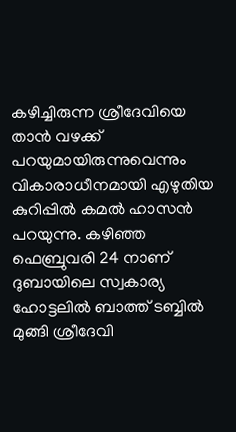കഴിച്ചിരുന്ന ശ്രീദേവിയെ താന്‍ വഴക്ക് പറയുമായിരുന്നുവെന്നും വികാരാധീനമായി എഴുതിയ കുറിപ്പില്‍ കമല്‍ ഹാസന്‍ പറയുന്നു. കഴിഞ്ഞ ഫെബ്രുവരി 24 നാണ് ദുബായിലെ സ്വകാര്യ ഹോട്ടലില്‍ ബാത്ത് ടബ്ബില്‍ മുങ്ങി ശ്രീദേവി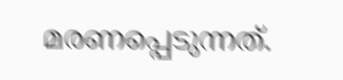മരണപ്പെടുന്നത്.